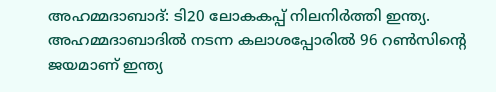അഹമ്മദാബാദ്: ടി20 ലോകകപ്പ് നിലനിർത്തി ഇന്ത്യ. അഹമ്മദാബാദിൽ നടന്ന കലാശപ്പോരിൽ 96 റൺസിന്റെ ജയമാണ് ഇന്ത്യ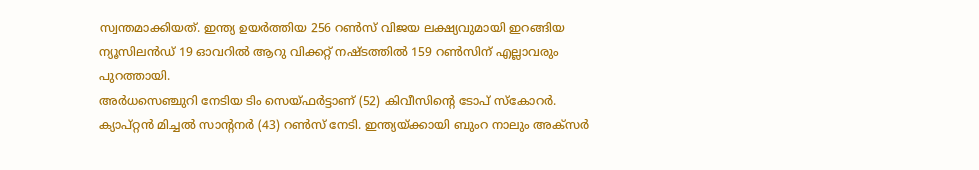സ്വന്തമാക്കിയത്. ഇന്ത്യ ഉയർത്തിയ 256 റൺസ് വിജയ ലക്ഷ്യവുമായി ഇറങ്ങിയ ന്യൂസിലൻഡ് 19 ഓവറിൽ ആറു വിക്കറ്റ് നഷ്ടത്തിൽ 159 റൺസിന് എല്ലാവരും പുറത്തായി.
അർധസെഞ്ചുറി നേടിയ ടിം സെയ്ഫർട്ടാണ് (52) കിവീസിന്റെ ടോപ് സ്കോറർ. ക്യാപ്റ്റൻ മിച്ചൽ സാന്റനർ (43) റൺസ് നേടി. ഇന്ത്യയ്ക്കായി ബുംറ നാലും അക്സർ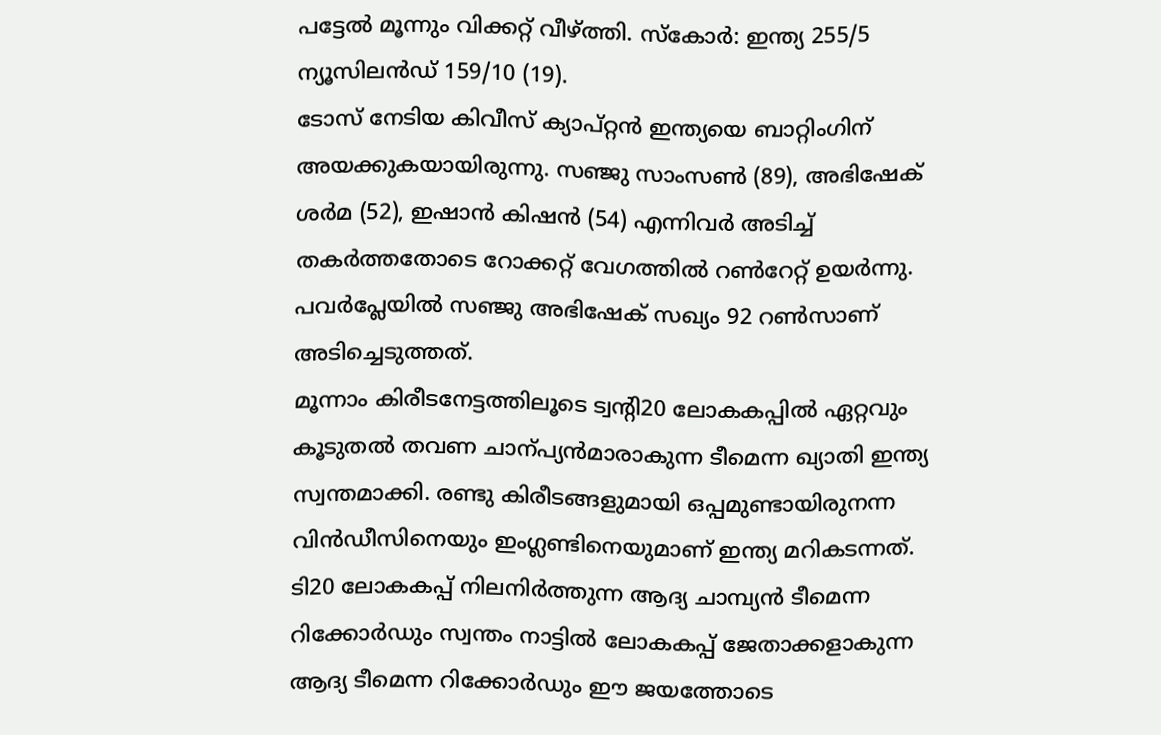പട്ടേൽ മൂന്നും വിക്കറ്റ് വീഴ്ത്തി. സ്കോർ: ഇന്ത്യ 255/5 ന്യൂസിലൻഡ് 159/10 (19).
ടോസ് നേടിയ കിവീസ് ക്യാപ്റ്റൻ ഇന്ത്യയെ ബാറ്റിംഗിന് അയക്കുകയായിരുന്നു. സഞ്ജു സാംസൺ (89), അഭിഷേക് ശർമ (52), ഇഷാൻ കിഷൻ (54) എന്നിവർ അടിച്ച് തകർത്തതോടെ റോക്കറ്റ് വേഗത്തിൽ റൺറേറ്റ് ഉയർന്നു. പവർപ്ലേയിൽ സഞ്ജു അഭിഷേക് സഖ്യം 92 റൺസാണ് അടിച്ചെടുത്തത്.
മൂന്നാം കിരീടനേട്ടത്തിലൂടെ ട്വന്റി20 ലോകകപ്പിൽ ഏറ്റവും കൂടുതൽ തവണ ചാന്പ്യൻമാരാകുന്ന ടീമെന്ന ഖ്യാതി ഇന്ത്യ സ്വന്തമാക്കി. രണ്ടു കിരീടങ്ങളുമായി ഒപ്പമുണ്ടായിരുനന്ന വിൻഡീസിനെയും ഇംഗ്ലണ്ടിനെയുമാണ് ഇന്ത്യ മറികടന്നത്.
ടി20 ലോകകപ്പ് നിലനിർത്തുന്ന ആദ്യ ചാമ്പ്യൻ ടീമെന്ന റിക്കോർഡും സ്വന്തം നാട്ടിൽ ലോകകപ്പ് ജേതാക്കളാകുന്ന ആദ്യ ടീമെന്ന റിക്കോർഡും ഈ ജയത്തോടെ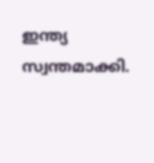ഇന്ത്യ സ്വന്തമാക്കി.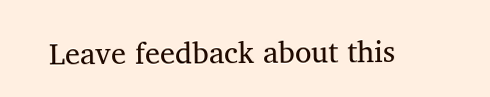Leave feedback about this